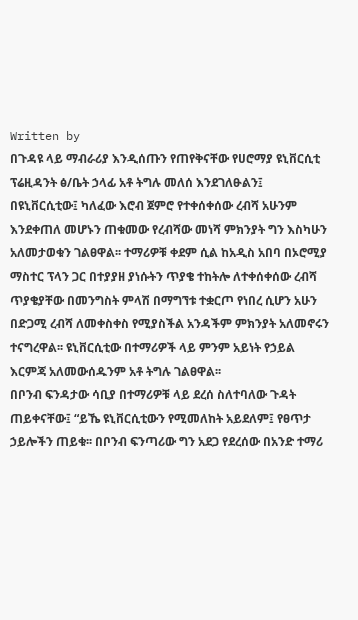Written by
በጉዳዩ ላይ ማብራሪያ እንዲሰጡን የጠየቅናቸው የሀሮማያ ዩኒቨርሲቲ ፕሬዚዳንት ፅ/ቤት ኃላፊ አቶ ትግሉ መለሰ እንደገለፁልን፤ በዩኒቨርሲቲው፤ ካለፈው እሮብ ጀምሮ የተቀሰቀሰው ረብሻ አሁንም እንደቀጠለ መሆኑን ጠቁመው የረብሻው መነሻ ምክንያት ግን እስካሁን አለመታወቁን ገልፀዋል፡፡ ተማሪዎቹ ቀደም ሲል ከአዲስ አበባ በኦሮሚያ ማስተር ፕላን ጋር በተያያዘ ያነሱትን ጥያቄ ተከትሎ ለተቀሰቀሰው ረብሻ ጥያቄያቸው በመንግስት ምላሽ በማግኘቱ ተቋርጦ የነበረ ሲሆን አሁን በድጋሚ ረብሻ ለመቀስቀስ የሚያስችል አንዳችም ምክንያት አለመኖሩን ተናግረዋል፡፡ ዩኒቨርሲቲው በተማሪዎች ላይ ምንም አይነት የኃይል እርምጃ አለመውሰዱንም አቶ ትግሉ ገልፀዋል፡፡
በቦንብ ፍንዳታው ሳቢያ በተማሪዎቹ ላይ ደረሰ ስለተባለው ጉዳት ጠይቀናቸው፤ “ይኼ ዩኒቨርሲቲውን የሚመለከት አይደለም፤ የፀጥታ ኃይሎችን ጠይቁ፡፡ በቦንብ ፍንጣሪው ግን አደጋ የደረሰው በአንድ ተማሪ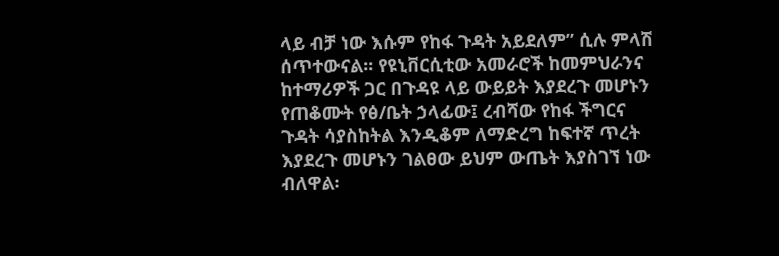ላይ ብቻ ነው እሱም የከፋ ጉዳት አይደለም” ሲሉ ምላሽ ሰጥተውናል፡፡ የዩኒቨርሲቲው አመራሮች ከመምህራንና ከተማሪዎች ጋር በጉዳዩ ላይ ውይይት እያደረጉ መሆኑን የጠቆሙት የፅ/ቤት ኃላፊው፤ ረብሻው የከፋ ችግርና ጉዳት ሳያስከትል እንዲቆም ለማድረግ ከፍተኛ ጥረት እያደረጉ መሆኑን ገልፀው ይህም ውጤት እያስገኘ ነው ብለዋል፡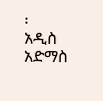፡
አዲስ አድማስ